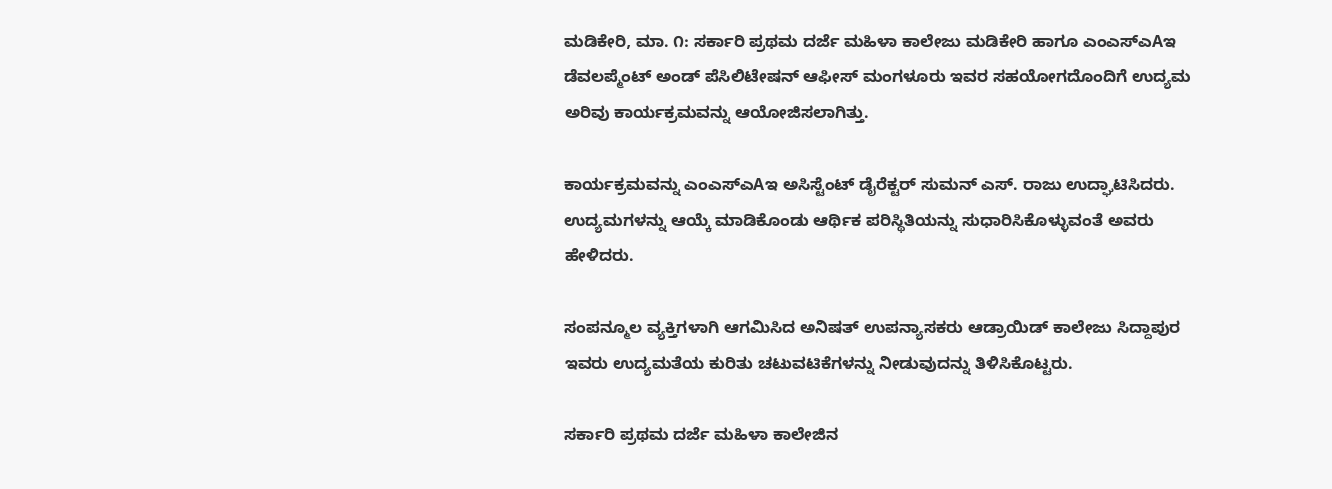ಮಡಿಕೇರಿ, ಮಾ. ೧: ಸರ್ಕಾರಿ ಪ್ರಥಮ ದರ್ಜೆ ಮಹಿಳಾ ಕಾಲೇಜು ಮಡಿಕೇರಿ ಹಾಗೂ ಎಂಎಸ್‌ಎAಇ ಡೆವಲಪ್ಮೆಂಟ್ ಅಂಡ್ ಪೆಸಿಲಿಟೇಷನ್ ಆಫೀಸ್ ಮಂಗಳೂರು ಇವರ ಸಹಯೋಗದೊಂದಿಗೆ ಉದ್ಯಮ ಅರಿವು ಕಾರ್ಯಕ್ರಮವನ್ನು ಆಯೋಜಿಸಲಾಗಿತ್ತು.

ಕಾರ್ಯಕ್ರಮವನ್ನು ಎಂಎಸ್‌ಎAಇ ಅಸಿಸ್ಟೆಂಟ್ ಡೈರೆಕ್ಟರ್ ಸುಮನ್ ಎಸ್. ರಾಜು ಉದ್ಘಾಟಿಸಿದರು. ಉದ್ಯಮಗಳನ್ನು ಆಯ್ಕೆ ಮಾಡಿಕೊಂಡು ಆರ್ಥಿಕ ಪರಿಸ್ಥಿತಿಯನ್ನು ಸುಧಾರಿಸಿಕೊಳ್ಳುವಂತೆ ಅವರು ಹೇಳಿದರು.

ಸಂಪನ್ಮೂಲ ವ್ಯಕ್ತಿಗಳಾಗಿ ಆಗಮಿಸಿದ ಅನಿಷತ್ ಉಪನ್ಯಾಸಕರು ಆಡ್ರಾಯಿಡ್ ಕಾಲೇಜು ಸಿದ್ದಾಪುರ ಇವರು ಉದ್ಯಮತೆಯ ಕುರಿತು ಚಟುವಟಿಕೆಗಳನ್ನು ನೀಡುವುದನ್ನು ತಿಳಿಸಿಕೊಟ್ಟರು.

ಸರ್ಕಾರಿ ಪ್ರಥಮ ದರ್ಜೆ ಮಹಿಳಾ ಕಾಲೇಜಿನ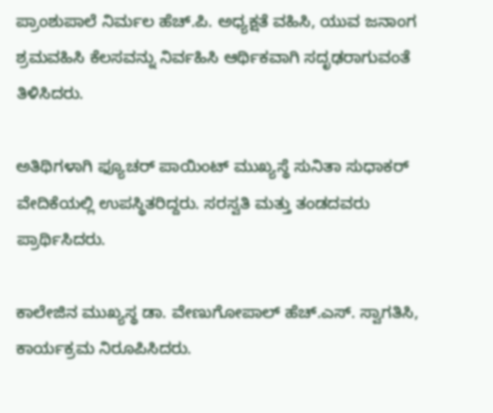ಪ್ರಾಂಶುಪಾಲೆ ನಿರ್ಮಲ ಹೆಚ್.ಪಿ. ಅಧ್ಯಕ್ಷತೆ ವಹಿಸಿ, ಯುವ ಜನಾಂಗ ಶ್ರಮವಹಿಸಿ ಕೆಲಸವನ್ನು ನಿರ್ವಹಿಸಿ ಆರ್ಥಿಕವಾಗಿ ಸದೃಢರಾಗುವಂತೆ ತಿಳಿಸಿದರು.

ಅತಿಥಿಗಳಾಗಿ ಫ್ಯೂಚರ್ ಪಾಯಿಂಟ್ ಮುಖ್ಯಸ್ಥೆ ಸುನಿತಾ ಸುಧಾಕರ್ ವೇದಿಕೆಯಲ್ಲಿ ಉಪಸ್ಥಿತರಿದ್ದರು. ಸರಸ್ವತಿ ಮತ್ತು ತಂಡದವರು ಪ್ರಾರ್ಥಿಸಿದರು.

ಕಾಲೇಜಿನ ಮುಖ್ಯಸ್ಥ ಡಾ. ವೇಣುಗೋಪಾಲ್ ಹೆಚ್.ಎಸ್. ಸ್ವಾಗತಿಸಿ, ಕಾರ್ಯಕ್ರಮ ನಿರೂಪಿಸಿದರು.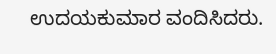ಉದಯಕುಮಾರ ವಂದಿಸಿದರು.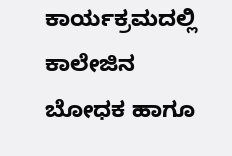ಕಾರ್ಯಕ್ರಮದಲ್ಲಿ ಕಾಲೇಜಿನ ಬೋಧಕ ಹಾಗೂ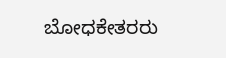ಬೋಧಕೇತರರು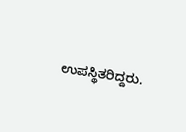ಉಪಸ್ಥಿತರಿದ್ದರು.